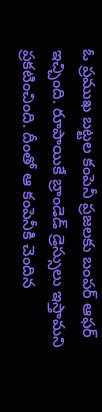ఓ ప్రముఖ బట్టల కంపెనీ ప్రజలకు బంపర్ ఆఫర్ ఇచ్చింది. రూపాయికే బ్రాండెడ్ డ్రెస్సులు ఇస్తామని ప్రకటించింది. దీంతో ఆ కంపెనీకి చెందిన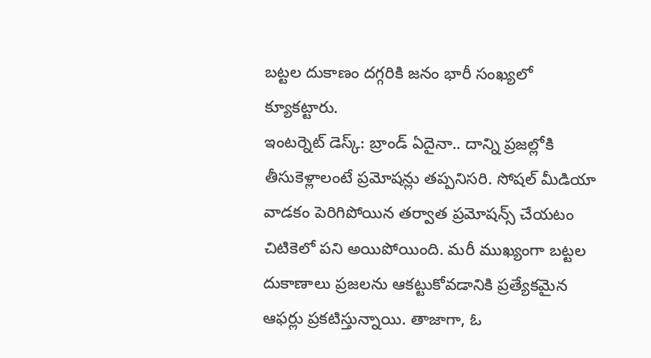బట్టల దుకాణం దగ్గరికి జనం భారీ సంఖ్యలో క్యూకట్టారు.
ఇంటర్నెట్ డెస్క్: బ్రాండ్ ఏదైనా.. దాన్ని ప్రజల్లోకి తీసుకెళ్లాలంటే ప్రమోషన్లు తప్పనిసరి. సోషల్ మీడియా వాడకం పెరిగిపోయిన తర్వాత ప్రమోషన్స్ చేయటం చిటికెలో పని అయిపోయింది. మరీ ముఖ్యంగా బట్టల దుకాణాలు ప్రజలను ఆకట్టుకోవడానికి ప్రత్యేకమైన ఆఫర్లు ప్రకటిస్తున్నాయి. తాజాగా, ఓ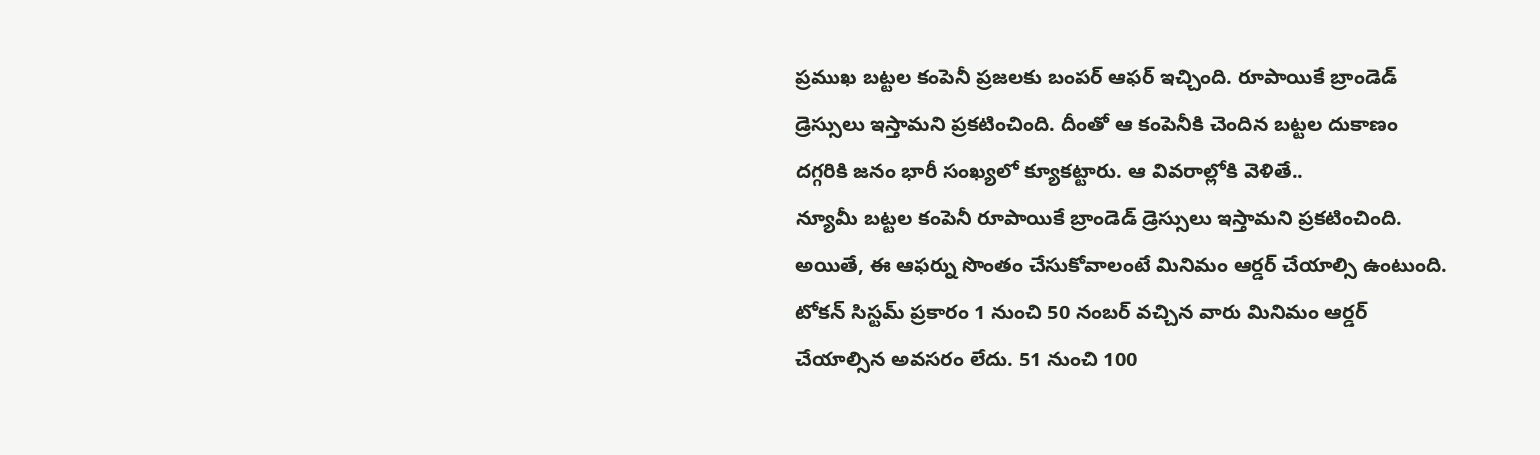ప్రముఖ బట్టల కంపెనీ ప్రజలకు బంపర్ ఆఫర్ ఇచ్చింది. రూపాయికే బ్రాండెడ్ డ్రెస్సులు ఇస్తామని ప్రకటించింది. దీంతో ఆ కంపెనీకి చెందిన బట్టల దుకాణం దగ్గరికి జనం భారీ సంఖ్యలో క్యూకట్టారు. ఆ వివరాల్లోకి వెళితే..
న్యూమీ బట్టల కంపెనీ రూపాయికే బ్రాండెడ్ డ్రెస్సులు ఇస్తామని ప్రకటించింది. అయితే, ఈ ఆఫర్ను సొంతం చేసుకోవాలంటే మినిమం ఆర్డర్ చేయాల్సి ఉంటుంది. టోకన్ సిస్టమ్ ప్రకారం 1 నుంచి 50 నంబర్ వచ్చిన వారు మినిమం ఆర్డర్ చేయాల్సిన అవసరం లేదు. 51 నుంచి 100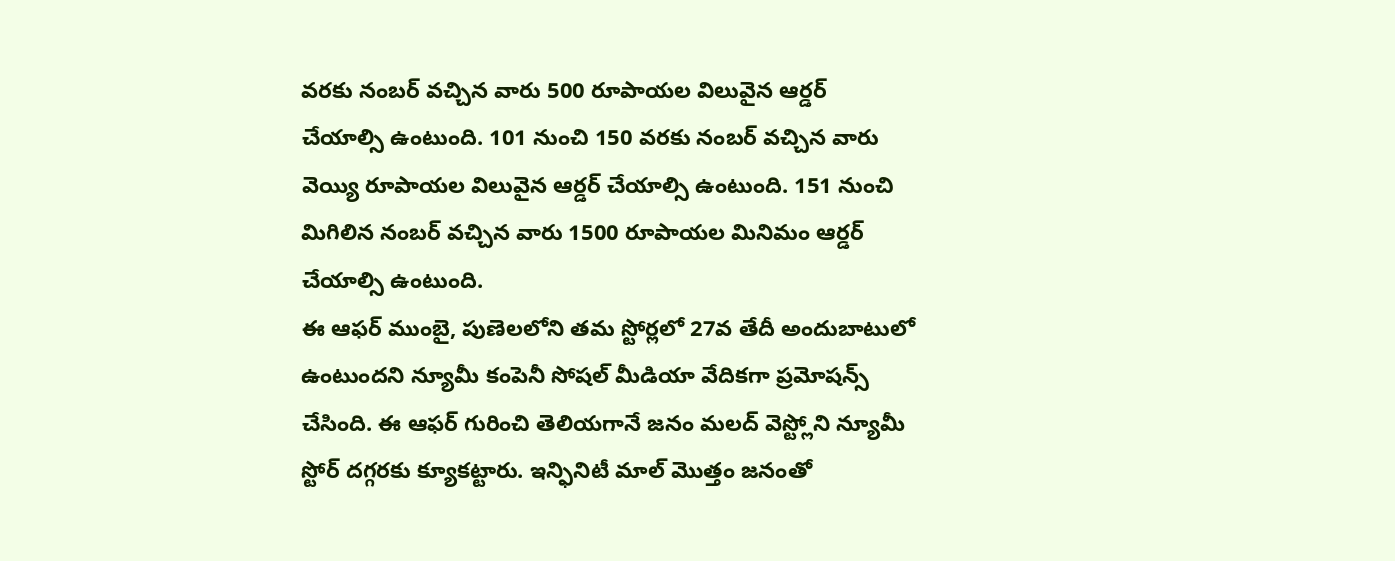వరకు నంబర్ వచ్చిన వారు 500 రూపాయల విలువైన ఆర్డర్ చేయాల్సి ఉంటుంది. 101 నుంచి 150 వరకు నంబర్ వచ్చిన వారు వెయ్యి రూపాయల విలువైన ఆర్డర్ చేయాల్సి ఉంటుంది. 151 నుంచి మిగిలిన నంబర్ వచ్చిన వారు 1500 రూపాయల మినిమం ఆర్డర్ చేయాల్సి ఉంటుంది.
ఈ ఆఫర్ ముంబై, పుణెలలోని తమ స్టోర్లలో 27వ తేదీ అందుబాటులో ఉంటుందని న్యూమీ కంపెనీ సోషల్ మీడియా వేదికగా ప్రమోషన్స్ చేసింది. ఈ ఆఫర్ గురించి తెలియగానే జనం మలద్ వెస్ట్లోని న్యూమీ స్టోర్ దగ్గరకు క్యూకట్టారు. ఇన్ఫినిటీ మాల్ మొత్తం జనంతో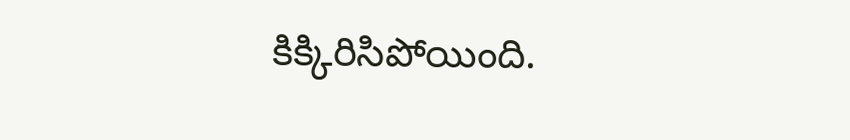కిక్కిరిసిపోయింది.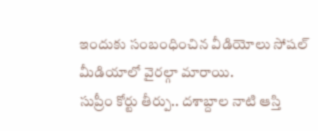ఇందుకు సంబంధించిన వీడియోలు సోషల్ మీడియాలో వైరల్గా మారాయి.
సుప్రీం కోర్టు తీర్పు.. దశాబ్దాల నాటి ఆస్తి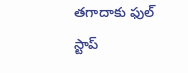తగాదాకు ఫుల్ స్టాప్